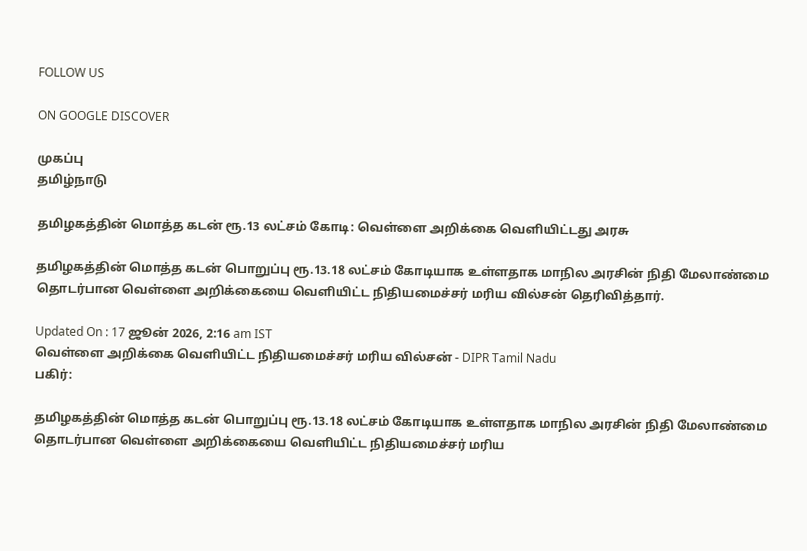FOLLOW US

ON GOOGLE DISCOVER

முகப்பு
தமிழ்நாடு

தமிழகத்தின் மொத்த கடன் ரூ.13 லட்சம் கோடி: வெள்ளை அறிக்கை வெளியிட்டது அரசு

தமிழகத்தின் மொத்த கடன் பொறுப்பு ரூ.13.18 லட்சம் கோடியாக உள்ளதாக மாநில அரசின் நிதி மேலாண்மை தொடர்பான வெள்ளை அறிக்கையை வெளியிட்ட நிதியமைச்சர் மரிய வில்சன் தெரிவித்தார்.

Updated On : 17 ஜூன் 2026, 2:16 am IST
வெள்ளை அறிக்கை வெளியிட்ட நிதியமைச்சர் மரிய வில்சன் - DIPR Tamil Nadu
பகிர்:

தமிழகத்தின் மொத்த கடன் பொறுப்பு ரூ.13.18 லட்சம் கோடியாக உள்ளதாக மாநில அரசின் நிதி மேலாண்மை தொடர்பான வெள்ளை அறிக்கையை வெளியிட்ட நிதியமைச்சர் மரிய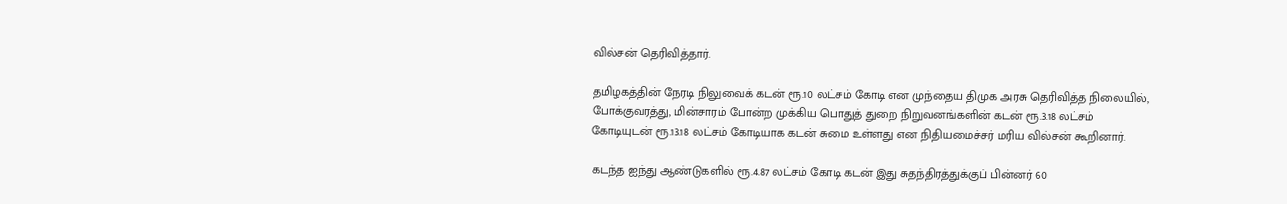வில்சன் தெரிவித்தார்.

தமிழகத்தின் நேரடி நிலுவைக் கடன் ரூ.10 லட்சம் கோடி என முந்தைய திமுக அரசு தெரிவித்த நிலையில், போக்குவரத்து, மின்சாரம் போன்ற முக்கிய பொதுத் துறை நிறுவனங்களின் கடன் ரூ.3.18 லட்சம் கோடியுடன் ரூ.13.18 லட்சம் கோடியாக கடன் சுமை உள்ளது என நிதியமைச்சர் மரிய வில்சன் கூறினார்.

கடந்த ஐந்து ஆண்டுகளில் ரூ.4.87 லட்சம் கோடி கடன் இது சுதந்திரத்துக்குப் பின்னர் 60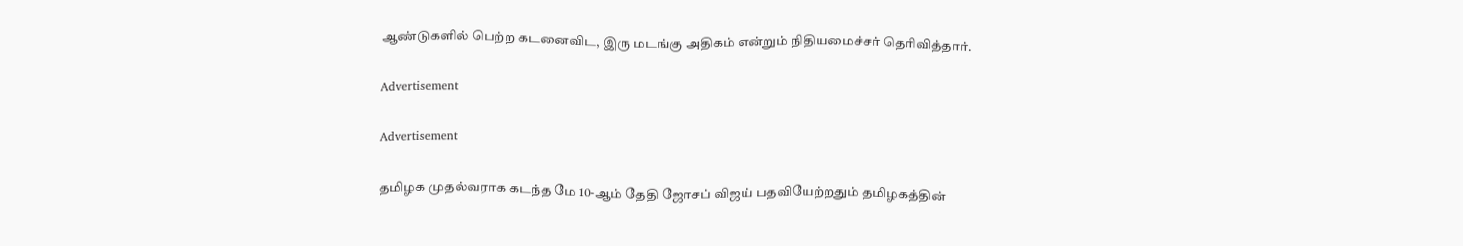ஆண்டுகளில் பெற்ற கடனைவிட, இரு மடங்கு அதிகம் என்றும் நிதியமைச்சர் தெரிவித்தார்.

Advertisement

Advertisement

தமிழக முதல்வராக கடந்த மே 10-ஆம் தேதி ஜோசப் விஜய் பதவியேற்றதும் தமிழகத்தின்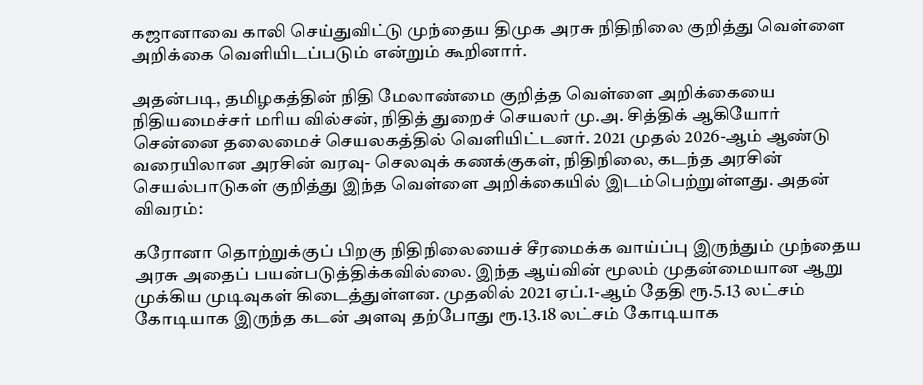கஜானாவை காலி செய்துவிட்டு முந்தைய திமுக அரசு நிதிநிலை குறித்து வெள்ளை அறிக்கை வெளியிடப்படும் என்றும் கூறினார்.

அதன்படி, தமிழகத்தின் நிதி மேலாண்மை குறித்த வெள்ளை அறிக்கையை நிதியமைச்சர் மரிய வில்சன், நிதித் துறைச் செயலர் மு.அ. சித்திக் ஆகியோர் சென்னை தலைமைச் செயலகத்தில் வெளியிட்டனர். 2021 முதல் 2026-ஆம் ஆண்டு வரையிலான அரசின் வரவு- செலவுக் கணக்குகள், நிதிநிலை, கடந்த அரசின் செயல்பாடுகள் குறித்து இந்த வெள்ளை அறிக்கையில் இடம்பெற்றுள்ளது. அதன் விவரம்:

கரோனா தொற்றுக்குப் பிறகு நிதிநிலையைச் சீரமைக்க வாய்ப்பு இருந்தும் முந்தைய அரசு அதைப் பயன்படுத்திக்கவில்லை. இந்த ஆய்வின் மூலம் முதன்மையான ஆறு முக்கிய முடிவுகள் கிடைத்துள்ளன. முதலில் 2021 ஏப்.1-ஆம் தேதி ரூ.5.13 லட்சம் கோடியாக இருந்த கடன் அளவு தற்போது ரூ.13.18 லட்சம் கோடியாக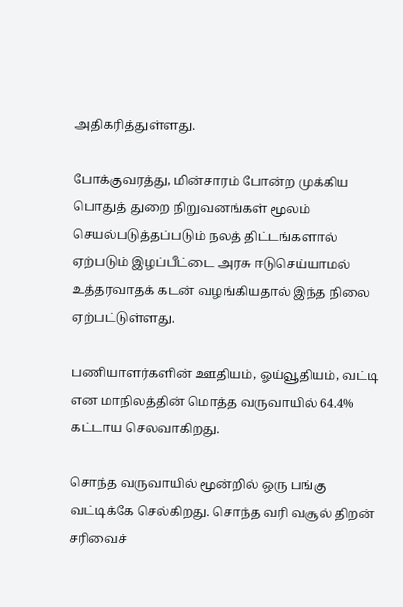அதிகரித்துள்ளது.

போக்குவரத்து, மின்சாரம் போன்ற முக்கிய பொதுத் துறை நிறுவனங்கள் மூலம் செயல்படுத்தப்படும் நலத் திட்டங்களால் ஏற்படும் இழப்பீட்டை அரசு ஈடுசெய்யாமல் உத்தரவாதக் கடன் வழங்கியதால் இந்த நிலை ஏற்பட்டுள்ளது.

பணியாளர்களின் ஊதியம், ஓய்வூதியம், வட்டி என மாநிலத்தின் மொத்த வருவாயில் 64.4% கட்டாய செலவாகிறது.

சொந்த வருவாயில் மூன்றில் ஒரு பங்கு வட்டிக்கே செல்கிறது. சொந்த வரி வசூல் திறன் சரிவைச்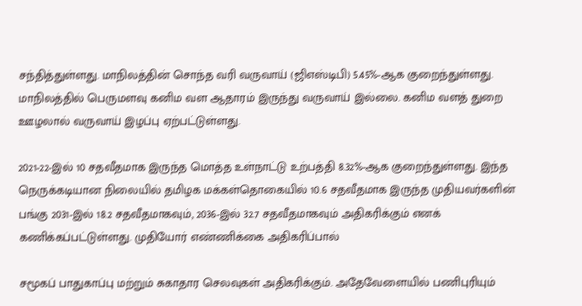சந்தித்துள்ளது. மாநிலத்தின் சொந்த வரி வருவாய் (ஜிஎஸ்டிபி) 5.45%-ஆக குறைந்துள்ளது. மாநிலத்தில் பெருமளவு கனிம வள ஆதாரம் இருந்து வருவாய் இல்லை. கனிம வளத் துறை ஊழலால் வருவாய் இழப்பு ஏற்பட்டுள்ளது.

2021-22-இல் 10 சதவீதமாக இருந்த மொத்த உள்நாட்டு உற்பத்தி 8.32%-ஆக குறைந்துள்ளது. இந்த நெருக்கடியான நிலையில் தமிழக மக்கள்தொகையில் 10.6 சதவீதமாக இருந்த முதியவர்களின் பங்கு 2031-இல் 18.2 சதவீதமாகவும், 2036-இல் 32.7 சதவீதமாகவும் அதிகரிக்கும் எனக் கணிக்கப்பட்டுள்ளது. முதியோர் எண்ணிக்கை அதிகரிப்பால்

சமூகப் பாதுகாப்பு மற்றும் சுகாதார செலவுகள் அதிகரிக்கும். அதேவேளையில் பணிபுரியும்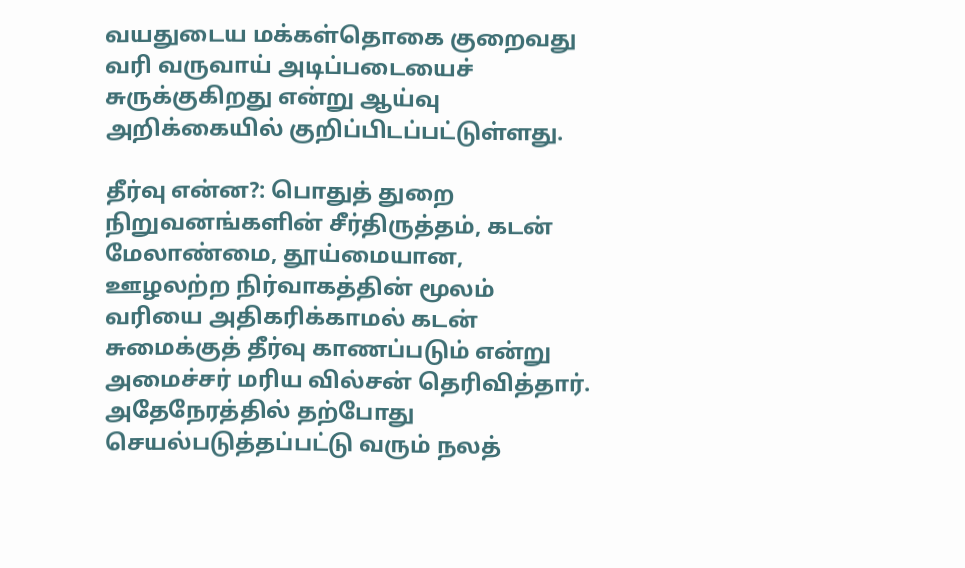வயதுடைய மக்கள்தொகை குறைவது வரி வருவாய் அடிப்படையைச் சுருக்குகிறது என்று ஆய்வு அறிக்கையில் குறிப்பிடப்பட்டுள்ளது.

தீர்வு என்ன?: பொதுத் துறை நிறுவனங்களின் சீர்திருத்தம், கடன் மேலாண்மை, தூய்மையான, ஊழலற்ற நிர்வாகத்தின் மூலம் வரியை அதிகரிக்காமல் கடன் சுமைக்குத் தீர்வு காணப்படும் என்று அமைச்சர் மரிய வில்சன் தெரிவித்தார். அதேநேரத்தில் தற்போது செயல்படுத்தப்பட்டு வரும் நலத்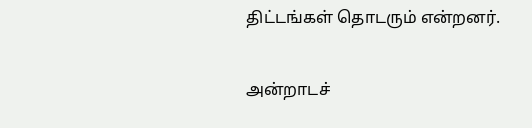திட்டங்கள் தொடரும் என்றனர்.

அன்றாடச்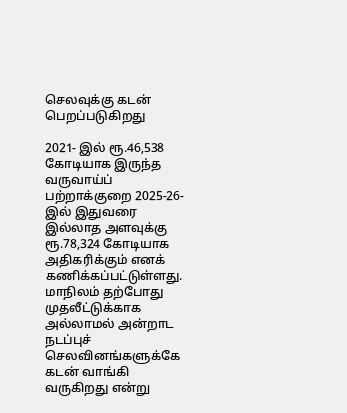செலவுக்கு கடன் பெறப்படுகிறது

2021- இல் ரூ.46,538 கோடியாக இருந்த வருவாய்ப் பற்றாக்குறை 2025-26-இல் இதுவரை இல்லாத அளவுக்கு ரூ.78,324 கோடியாக அதிகரிக்கும் எனக் கணிக்கப்பட்டுள்ளது. மாநிலம் தற்போது முதலீட்டுக்காக அல்லாமல் அன்றாட நடப்புச் செலவினங்களுக்கே கடன் வாங்கி வருகிறது என்று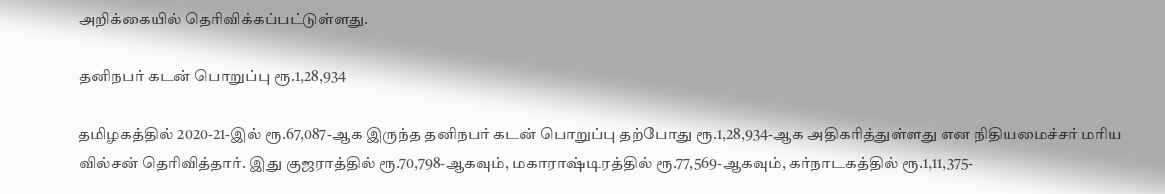அறிக்கையில் தெரிவிக்கப்பட்டுள்ளது.

தனிநபர் கடன் பொறுப்பு ரூ.1,28,934

தமிழகத்தில் 2020-21-இல் ரூ.67,087-ஆக இருந்த தனிநபர் கடன் பொறுப்பு தற்போது ரூ.1,28,934-ஆக அதிகரித்துள்ளது என நிதியமைச்சர் மரிய வில்சன் தெரிவித்தார். இது குஜராத்தில் ரூ.70,798-ஆகவும், மகாராஷ்டிரத்தில் ரூ.77,569-ஆகவும், கர்நாடகத்தில் ரூ.1,11,375-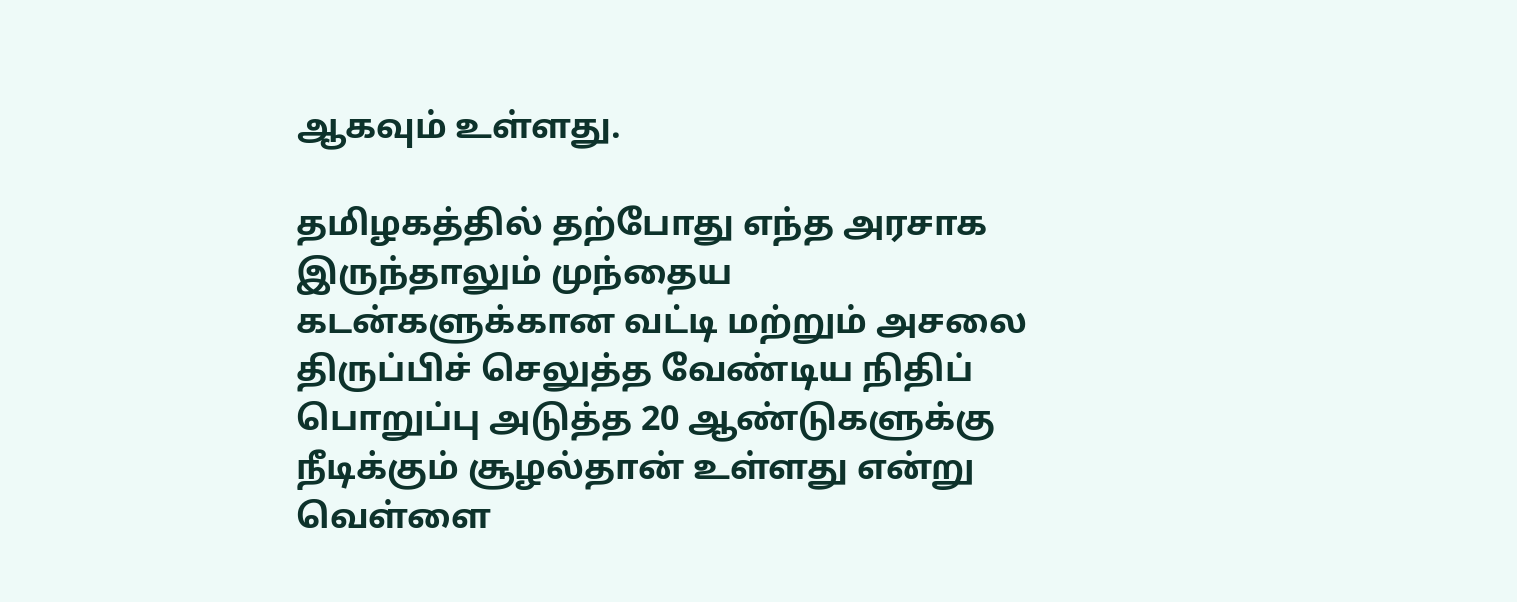ஆகவும் உள்ளது.

தமிழகத்தில் தற்போது எந்த அரசாக இருந்தாலும் முந்தைய கடன்களுக்கான வட்டி மற்றும் அசலை திருப்பிச் செலுத்த வேண்டிய நிதிப் பொறுப்பு அடுத்த 20 ஆண்டுகளுக்கு நீடிக்கும் சூழல்தான் உள்ளது என்று வெள்ளை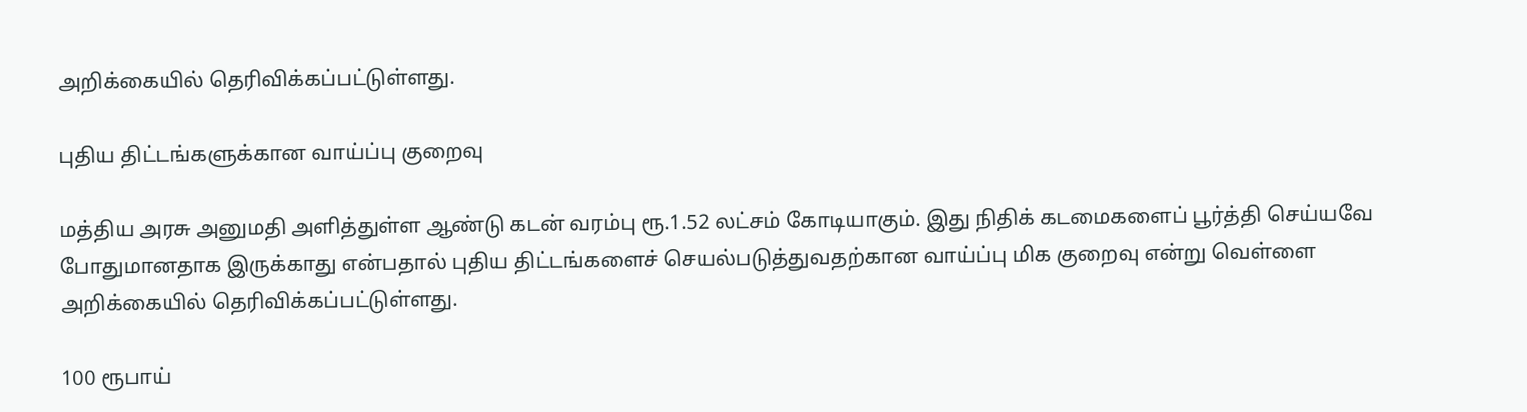அறிக்கையில் தெரிவிக்கப்பட்டுள்ளது.

புதிய திட்டங்களுக்கான வாய்ப்பு குறைவு

மத்திய அரசு அனுமதி அளித்துள்ள ஆண்டு கடன் வரம்பு ரூ.1.52 லட்சம் கோடியாகும். இது நிதிக் கடமைகளைப் பூர்த்தி செய்யவே போதுமானதாக இருக்காது என்பதால் புதிய திட்டங்களைச் செயல்படுத்துவதற்கான வாய்ப்பு மிக குறைவு என்று வெள்ளை அறிக்கையில் தெரிவிக்கப்பட்டுள்ளது.

100 ரூபாய்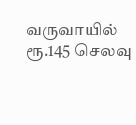வருவாயில் ரூ.145 செலவு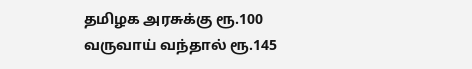தமிழக அரசுக்கு ரூ.100 வருவாய் வந்தால் ரூ.145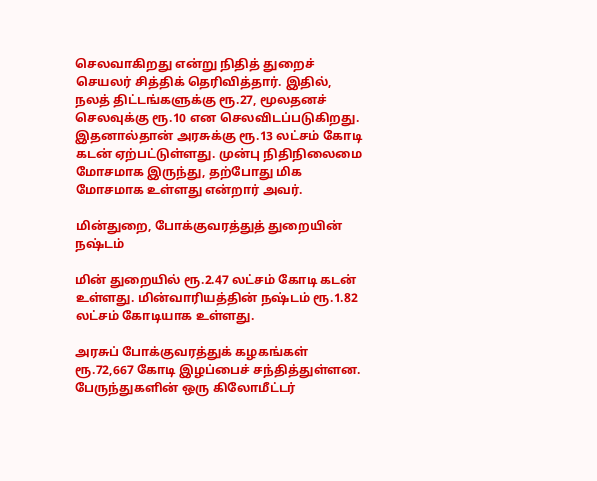செலவாகிறது என்று நிதித் துறைச் செயலர் சித்திக் தெரிவித்தார். இதில், நலத் திட்டங்களுக்கு ரூ.27, மூலதனச் செலவுக்கு ரூ.10 என செலவிடப்படுகிறது. இதனால்தான் அரசுக்கு ரூ.13 லட்சம் கோடி கடன் ஏற்பட்டுள்ளது. முன்பு நிதிநிலைமை மோசமாக இருந்து, தற்போது மிக மோசமாக உள்ளது என்றார் அவர்.

மின்துறை, போக்குவரத்துத் துறையின் நஷ்டம்

மின் துறையில் ரூ.2.47 லட்சம் கோடி கடன் உள்ளது. மின்வாரியத்தின் நஷ்டம் ரூ.1.82 லட்சம் கோடியாக உள்ளது.

அரசுப் போக்குவரத்துக் கழகங்கள் ரூ.72,667 கோடி இழப்பைச் சந்தித்துள்ளன. பேருந்துகளின் ஒரு கிலோமீட்டர்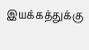இயக்கத்துக்கு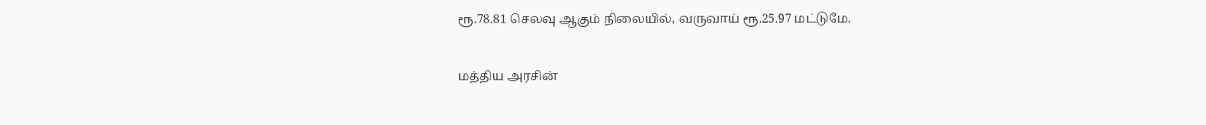ரூ.78.81 செலவு ஆகும் நிலையில், வருவாய் ரூ.25.97 மட்டுமே.

மத்திய அரசின்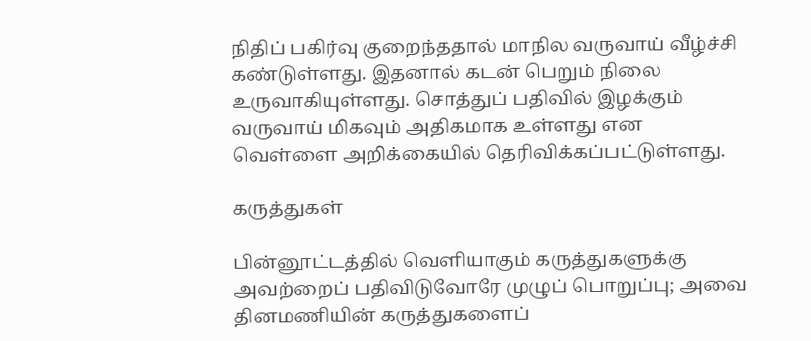நிதிப் பகிர்வு குறைந்ததால் மாநில வருவாய் வீழ்ச்சி கண்டுள்ளது. இதனால் கடன் பெறும் நிலை உருவாகியுள்ளது. சொத்துப் பதிவில் இழக்கும் வருவாய் மிகவும் அதிகமாக உள்ளது என வெள்ளை அறிக்கையில் தெரிவிக்கப்பட்டுள்ளது.

கருத்துகள்

பின்னூட்டத்தில் வெளியாகும் கருத்துகளுக்கு அவற்றைப் பதிவிடுவோரே முழுப் பொறுப்பு; அவை தினமணியின் கருத்துகளைப்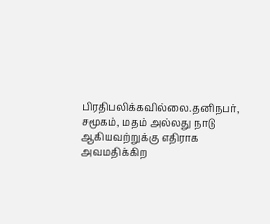பிரதிபலிக்கவில்லை.தனிநபர், சமூகம், மதம் அல்லது நாடு ஆகியவற்றுக்கு எதிராக அவமதிக்கிற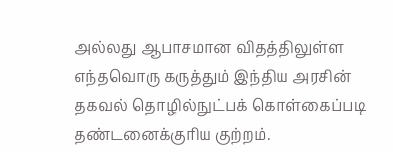அல்லது ஆபாசமான விதத்திலுள்ள எந்தவொரு கருத்தும் இந்திய அரசின் தகவல் தொழில்நுட்பக் கொள்கைப்படி தண்டனைக்குரிய குற்றம்.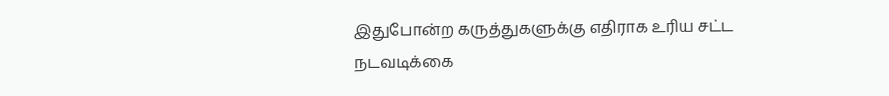இதுபோன்ற கருத்துகளுக்கு எதிராக உரிய சட்ட நடவடிக்கை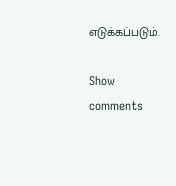எடுக்கப்படும்.

Show comments